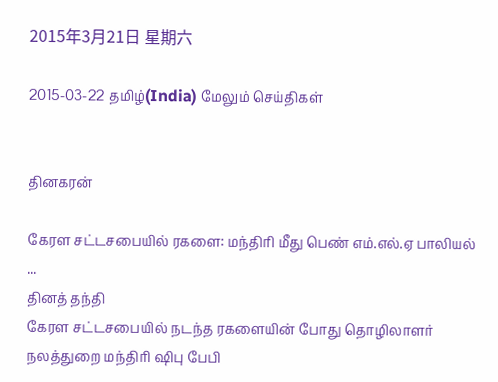2015年3月21日 星期六

2015-03-22 தமிழ்(India) மேலும் செய்திகள்


தினகரன்

கேரள சட்டசபையில் ரகளை: மந்திரி மீது பெண் எம்.எல்.ஏ பாலியல் ...
தினத் தந்தி
கேரள சட்டசபையில் நடந்த ரகளையின் போது தொழிலாளர் நலத்துறை மந்திரி ஷிபு பேபி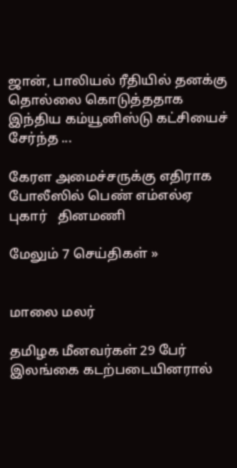ஜான், பாலியல் ரீதியில் தனக்கு தொல்லை கொடுத்ததாக இந்திய கம்யூனிஸ்டு கட்சியைச் சேர்ந்த ...

கேரள அமைச்சருக்கு எதிராக போலீஸில் பெண் எம்எல்ஏ புகார்   தினமணி

மேலும் 7 செய்திகள் »


மாலை மலர்

தமிழக மீனவர்கள் 29 பேர் இலங்கை கடற்படையினரால்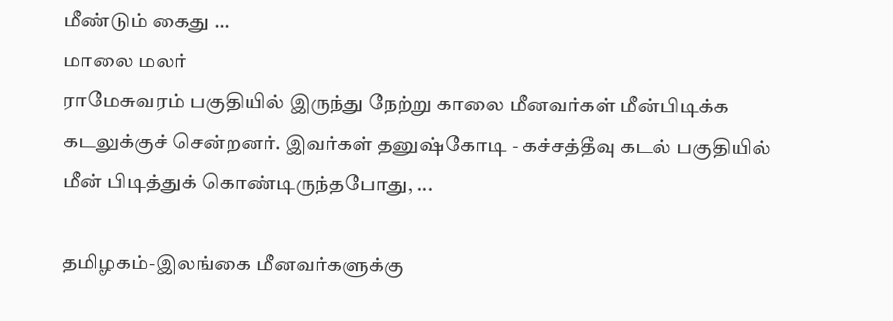மீண்டும் கைது ...
மாலை மலர்
ராமேசுவரம் பகுதியில் இருந்து நேற்று காலை மீனவர்கள் மீன்பிடிக்க கடலுக்குச் சென்றனர். இவர்கள் தனுஷ்கோடி - கச்சத்தீவு கடல் பகுதியில் மீன் பிடித்துக் கொண்டிருந்தபோது, ...

தமிழகம்-இலங்கை மீனவர்களுக்கு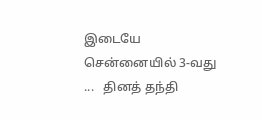இடையே சென்னையில் 3-வது ...   தினத் தந்தி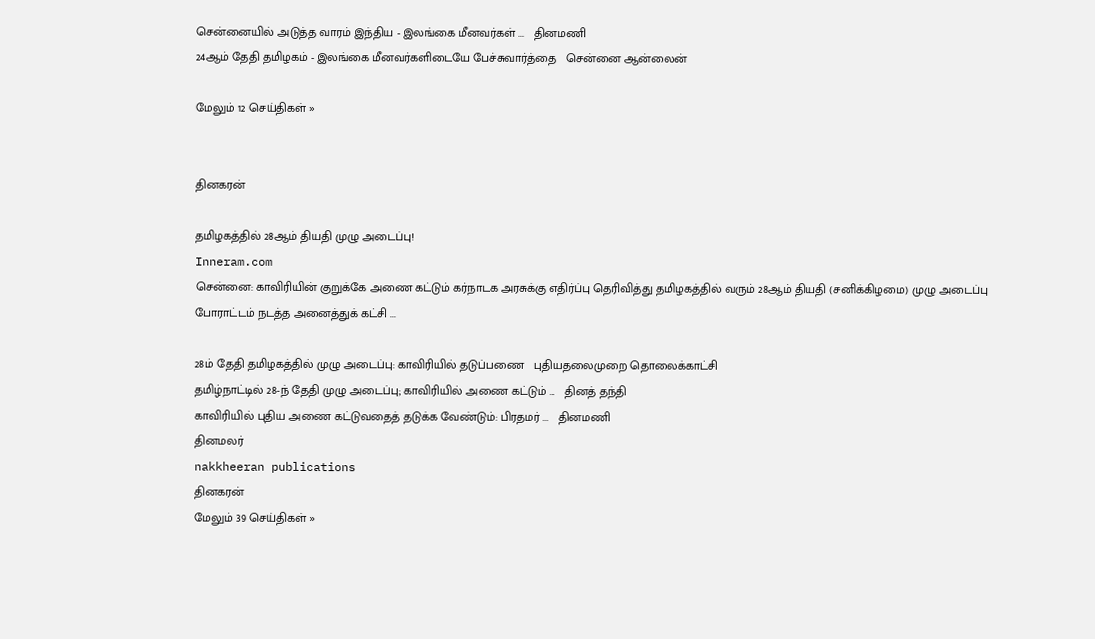சென்னையில் அடுத்த வாரம் இந்திய - இலங்கை மீனவர்கள் ...   தினமணி
24ஆம் தேதி தமிழகம் - இலங்கை மீனவர்களிடையே பேச்சுவார்த்தை   சென்னை ஆன்லைன்

மேலும் 12 செய்திகள் »


தினகரன்

தமிழகத்தில் 28ஆம் தியதி முழு அடைப்பு!
Inneram.com
சென்னை: காவிரியின் குறுக்கே அணை கட்டும் கர்நாடக அரசுக்கு எதிர்ப்பு தெரிவித்து தமிழகத்தில் வரும் 28ஆம் தியதி (சனிக்கிழமை) முழு அடைப்பு போராட்டம் நடத்த அனைத்துக் கட்சி ...

28ம் தேதி தமிழகத்தில் முழு அடைப்பு: காவிரியில் தடுப்பணை   புதியதலைமுறை தொலைக்காட்சி
தமிழ்நாட்டில் 28-ந் தேதி முழு அடைப்பு; காவிரியில் அணை கட்டும் ...   தினத் தந்தி
காவிரியில் புதிய அணை கட்டுவதைத் தடுக்க வேண்டும்: பிரதமர் ...   தினமணி
தினமலர்
nakkheeran publications
தினகரன்
மேலும் 39 செய்திகள் »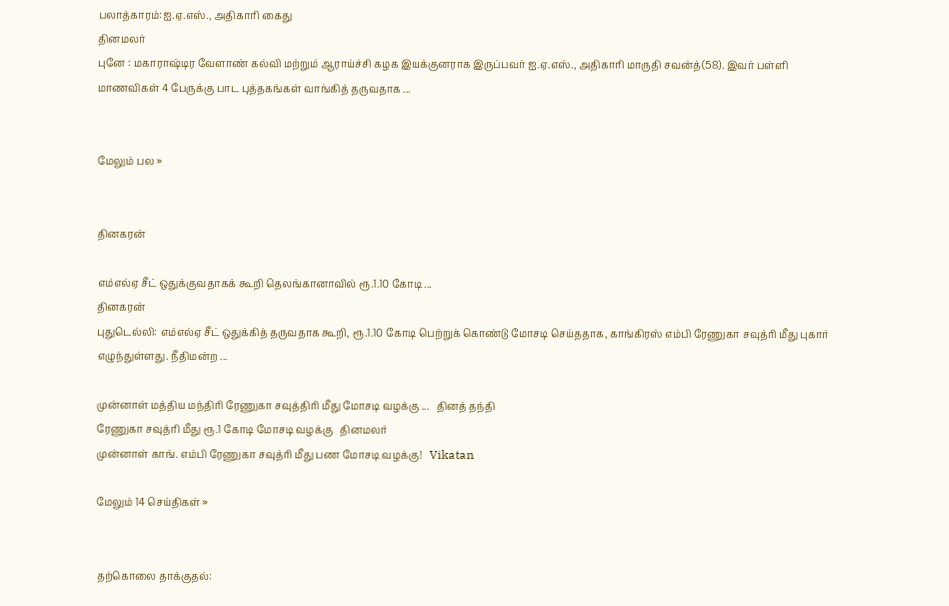பலாத்காரம்:ஐ.ஏ.எஸ்., அதிகாரி கைது
தினமலர்
புனே : மகாராஷ்டிர வேளாண் கல்வி மற்றும் ஆராய்ச்சி கழக இயக்குனராக இருப்பவர் ஐ.ஏ.எஸ்., அதிகாரி மாருதி சவன்த்(58). இவர் பள்ளி மாணவிகள் 4 பேருக்கு பாட புத்தகங்கள் வாங்கித் தருவதாக ...


மேலும் பல »


தினகரன்

எம்எல்ஏ சீட் ஒதுக்குவதாகக் கூறி தெலங்கானாவில் ரூ.1.10 கோடி ...
தினகரன்
புதுடெல்லி: எம்எல்ஏ சீட் ஒதுக்கித் தருவதாக கூறி, ரூ.1.10 கோடி பெற்றுக் கொண்டு மோசடி செய்ததாக, காங்கிரஸ் எம்பி ரேணுகா சவுத்ரி மீது புகார் எழுந்துள்ளது. நீதிமன்ற ...

முன்னாள் மத்திய மந்திரி ரேணுகா சவுத்திரி மீது மோசடி வழக்கு ...   தினத் தந்தி
ரேணுகா சவுத்ரி மீது ரூ.1 கோடி மோசடி வழக்கு   தினமலர்
முன்னாள் காங். எம்பி ரேணுகா சவுத்ரி மீது பண மோசடி வழக்கு!   Vikatan

மேலும் 14 செய்திகள் »


தற்கொலை தாக்குதல்: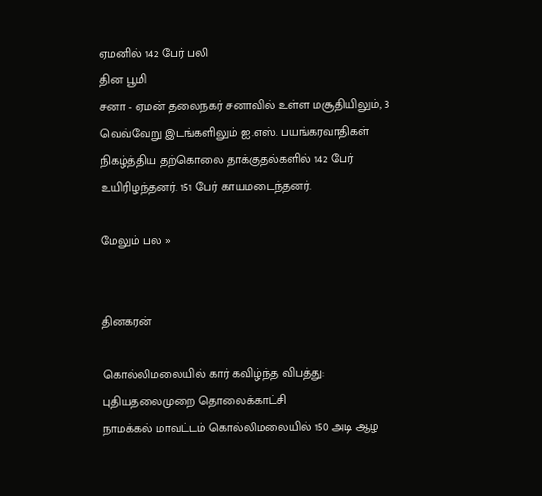ஏமனில் 142 பேர் பலி
தின பூமி
சனா - ஏமன் தலைநகர் சனாவில் உள்ள மசூதியிலும், 3 வெவ்வேறு இடங்களிலும் ஐ.எஸ். பயங்கரவாதிகள் நிகழ்த்திய தற்கொலை தாக்குதல்களில் 142 பேர் உயிரிழந்தனர். 151 பேர் காயமடைந்தனர்.

மேலும் பல »


தினகரன்

கொல்லிமலையில் கார் கவிழ்ந்த விபத்து:
புதியதலைமுறை தொலைக்காட்சி
நாமக்கல் மாவட்டம் கொல்லிமலையில் 150 அடி ஆழ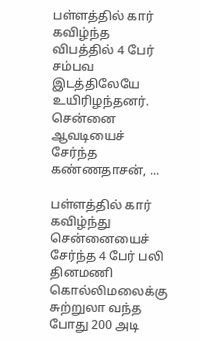பள்ளத்தில் கார் கவிழ்ந்த விபத்தில் 4 பேர் சம்பவ இடத்திலேயே உயிரிழந்தனர். சென்னை ஆவடியைச் சேர்ந்த கண்ணதாசன், ...

பள்ளத்தில் கார் கவிழ்ந்து சென்னையைச் சேர்ந்த 4 பேர் பலி   தினமணி
கொல்லிமலைக்கு சுற்றுலா வந்த போது 200 அடி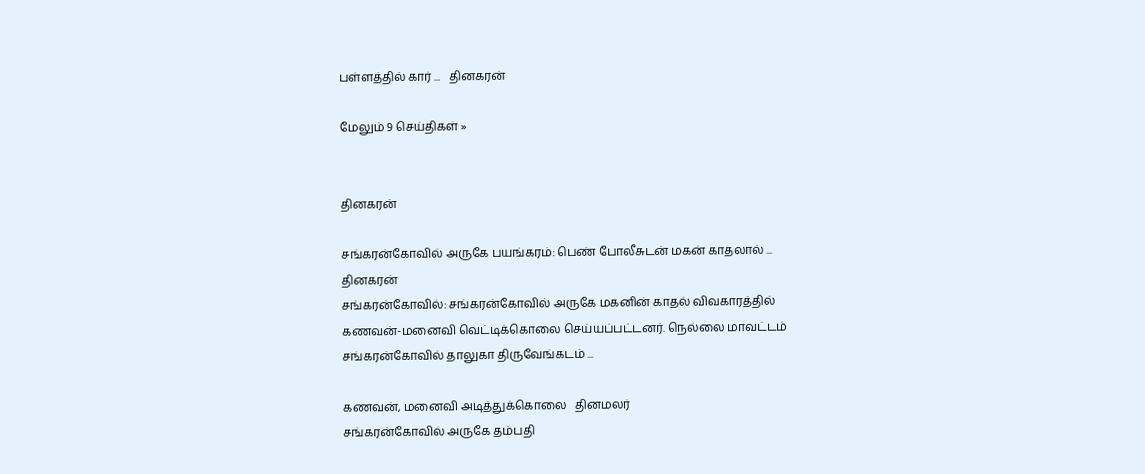பள்ளத்தில் கார் ...   தினகரன்

மேலும் 9 செய்திகள் »


தினகரன்

சங்கரன்கோவில் அருகே பயங்கரம்: பெண் போலீசுடன் மகன் காதலால் ...
தினகரன்
சங்கரன்கோவில்: சங்கரன்கோவில் அருகே மகனின் காதல் விவகாரத்தில் கணவன்-மனைவி வெட்டிக்கொலை செய்யப்பட்டனர். நெல்லை மாவட்டம் சங்கரன்கோவில் தாலுகா திருவேங்கடம் ...

கணவன், மனைவி அடித்துக்கொலை   தினமலர்
சங்கரன்கோவில் அருகே தம்பதி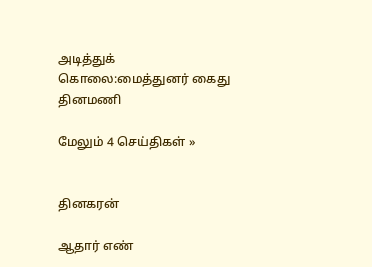அடித்துக் கொலை:மைத்துனர் கைது   தினமணி

மேலும் 4 செய்திகள் »


தினகரன்

ஆதார் எண்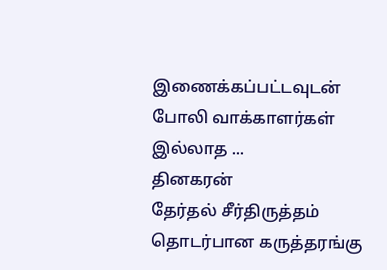இணைக்கப்பட்டவுடன் போலி வாக்காளர்கள் இல்லாத ...
தினகரன்
தேர்தல் சீர்திருத்தம் தொடர்பான கருத்தரங்கு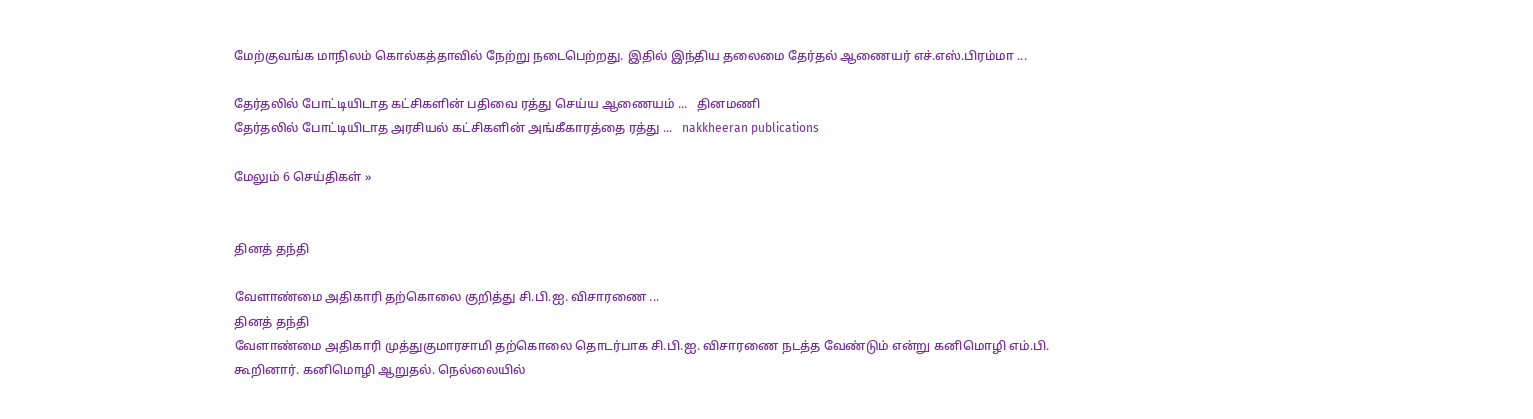மேற்குவங்க மாநிலம் கொல்கத்தாவில் நேற்று நடைபெற்றது. இதில் இந்திய தலைமை தேர்தல் ஆணையர் எச்.எஸ்.பிரம்மா ...

தேர்தலில் போட்டியிடாத கட்சிகளின் பதிவை ரத்து செய்ய ஆணையம் ...   தினமணி
தேர்தலில் போட்டியிடாத அரசியல் கட்சிகளின் அங்கீகாரத்தை ரத்து ...   nakkheeran publications

மேலும் 6 செய்திகள் »


தினத் தந்தி

வேளாண்மை அதிகாரி தற்கொலை குறித்து சி.பி.ஐ. விசாரணை ...
தினத் தந்தி
வேளாண்மை அதிகாரி முத்துகுமாரசாமி தற்கொலை தொடர்பாக சி.பி.ஐ. விசாரணை நடத்த வேண்டும் என்று கனிமொழி எம்.பி. கூறினார். கனிமொழி ஆறுதல். நெல்லையில்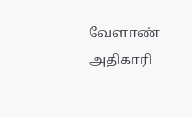வேளாண் அதிகாரி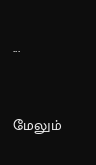...


மேலும்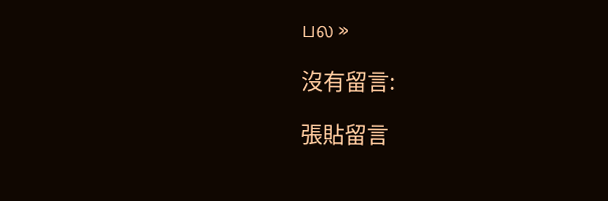பல »

沒有留言:

張貼留言